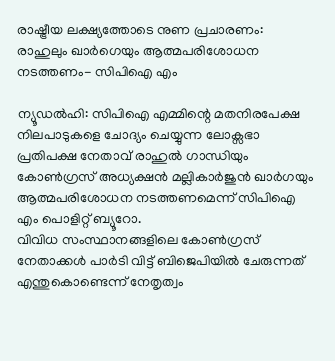രാഷ്ട്രീയ ലക്ഷ്യത്തോടെ നുണ പ്രചാരണം: രാഹുലും ഖാർഗെയും ആത്മപരിശോധന നടത്തണം- സിപിഐ എം

ന്യൂഡൽഹി: സിപിഐ എമ്മിന്റെ മതനിരപേക്ഷ നിലപാടുകളെ ചോദ്യം ചെയ്യുന്ന ലോക്സഭാ പ്രതിപക്ഷ നേതാവ് രാഹുൽ ഗാന്ധിയും കോൺഗ്രസ് അധ്യക്ഷൻ മല്ലികാർജുൻ ഖാർഗയും ആത്മപരിശോധന നടത്തണമെന്ന് സിപിഐ എം പൊളിറ്റ് ബ്യൂറോ.
വിവിധ സംസ്ഥാനങ്ങളിലെ കോൺഗ്രസ് നേതാക്കൾ പാർടി വിട്ട് ബിജെപിയിൽ ചേരുന്നത് എന്തുകൊണ്ടെന്ന് നേതൃത്വം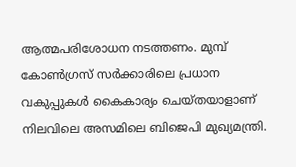ആത്മപരിശോധന നടത്തണം. മുമ്പ് കോൺഗ്രസ് സർക്കാരിലെ പ്രധാന വകുപ്പുകൾ കൈകാര്യം ചെയ്തയാളാണ് നിലവിലെ അസമിലെ ബിജെപി മുഖ്യമന്ത്രി.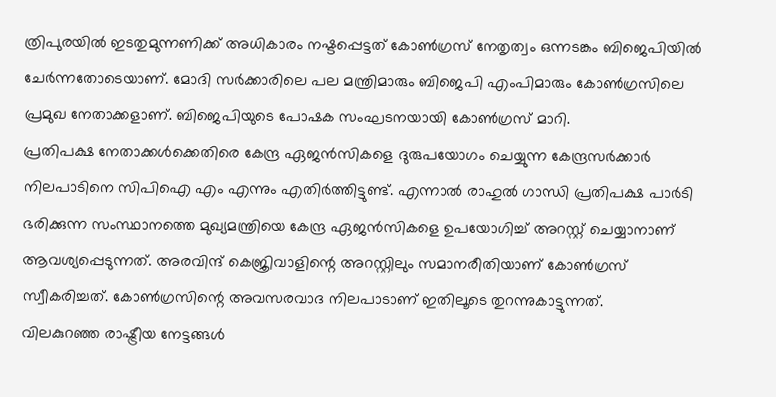ത്രിപുരയിൽ ഇടതുമുന്നണിക്ക് അധികാരം നഷ്ടപ്പെട്ടത് കോൺഗ്രസ് നേതൃത്വം ഒന്നടങ്കം ബിജെപിയിൽ ചേർന്നതോടെയാണ്. മോദി സർക്കാരിലെ പല മന്ത്രിമാരും ബിജെപി എംപിമാരും കോൺഗ്രസിലെ പ്രമുഖ നേതാക്കളാണ്. ബിജെപിയുടെ പോഷക സംഘടനയായി കോൺഗ്രസ് മാറി.
പ്രതിപക്ഷ നേതാക്കൾക്കെതിരെ കേന്ദ്ര ഏജൻസികളെ ദുരുപയോഗം ചെയ്യുന്ന കേന്ദ്രസർക്കാർ നിലപാടിനെ സിപിഐ എം എന്നും എതിർത്തിട്ടുണ്ട്. എന്നാൽ രാഹുൽ ഗാന്ധി പ്രതിപക്ഷ പാർടി ഭരിക്കുന്ന സംസ്ഥാനത്തെ മുഖ്യമന്ത്രിയെ കേന്ദ്ര ഏജൻസികളെ ഉപയോഗിച്ച് അറസ്റ്റ് ചെയ്യാനാണ് ആവശ്യപ്പെടുന്നത്. അരവിന്ദ് കെജ്രിവാളിന്റെ അറസ്റ്റിലും സമാനരീതിയാണ് കോൺഗ്രസ് സ്വീകരിച്ചത്. കോൺഗ്രസിന്റെ അവസരവാദ നിലപാടാണ് ഇതിലൂടെ തുറന്നുകാട്ടുന്നത്.
വിലകുറഞ്ഞ രാഷ്ട്രീയ നേട്ടങ്ങൾ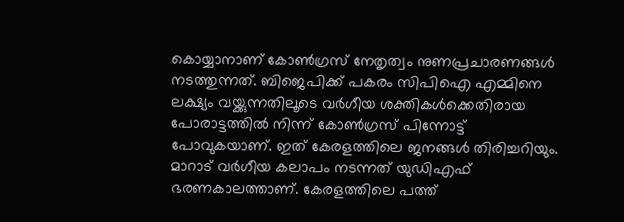കൊയ്യാനാണ് കോൺഗ്രസ് നേതൃത്വം നുണപ്രചാരണങ്ങൾ നടത്തുന്നത്. ബിജെപിക്ക് പകരം സിപിഐ എമ്മിനെ ലക്ഷ്യം വയ്ക്കുന്നതിലൂടെ വർഗീയ ശക്തികൾക്കെതിരായ പോരാട്ടത്തിൽ നിന്ന് കോൺഗ്രസ് പിന്നോട്ട് പോവുകയാണ്. ഇത് കേരളത്തിലെ ജനങ്ങൾ തിരിച്ചറിയും. മാറാട് വർഗീയ കലാപം നടന്നത് യുഡിഎഫ് ഭരണകാലത്താണ്. കേരളത്തിലെ പത്ത്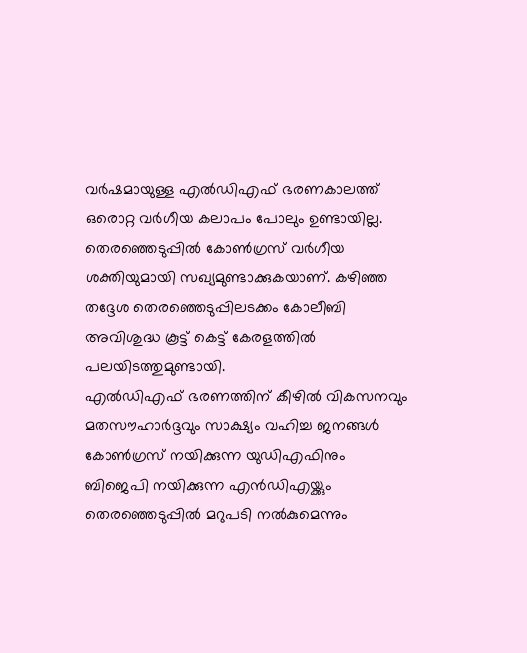വർഷമായുള്ള എൽഡിഎഫ് ഭരണകാലത്ത് ഒരൊറ്റ വർഗീയ കലാപം പോലും ഉണ്ടായില്ല. തെരഞ്ഞെടുപ്പിൽ കോൺഗ്രസ് വർഗീയ ശക്തിയുമായി സഖ്യമുണ്ടാക്കുകയാണ്. കഴിഞ്ഞ തദ്ദേശ തെരഞ്ഞെടുപ്പിലടക്കം കോലീബി അവിശുദ്ധ കൂട്ട് കെട്ട് കേരളത്തിൽ പലയിടത്തുമുണ്ടായി.
എൽഡിഎഫ് ഭരണത്തിന് കീഴിൽ വികസനവും മതസൗഹാർദ്ദവും സാക്ഷ്യം വഹിച്ച ജനങ്ങൾ കോൺഗ്രസ് നയിക്കുന്ന യുഡിഎഫിനും ബിജെപി നയിക്കുന്ന എൻഡിഎയ്ക്കും തെരഞ്ഞെടുപ്പിൽ മറുപടി നൽകുമെന്നും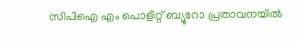സിപിഐ എം പൊളിറ്റ് ബ്യൂറോ പ്രതാവനയിൽ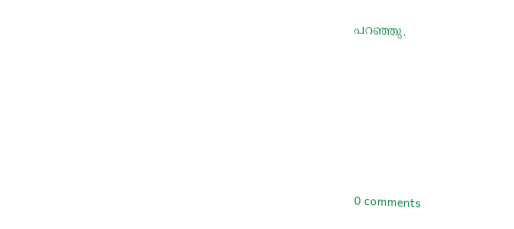പറഞ്ഞു.










0 comments